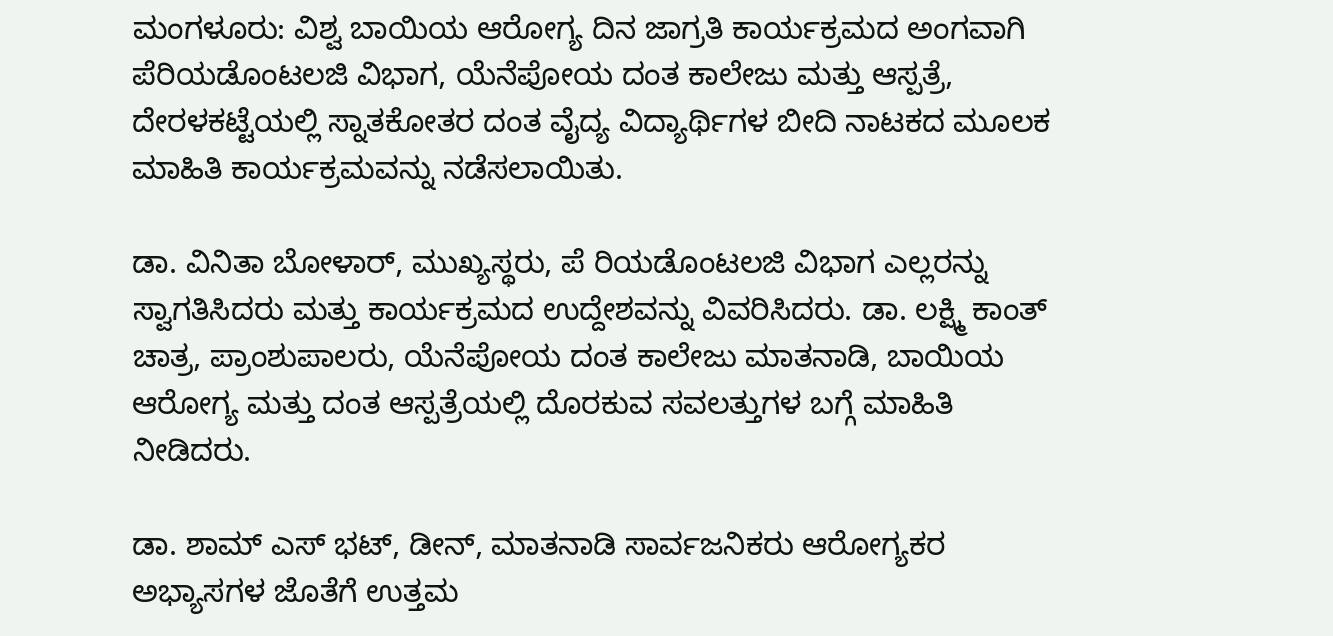ಮಂಗಳೂರು: ವಿಶ್ವ ಬಾಯಿಯ ಆರೋಗ್ಯ ದಿನ ಜಾಗ್ರತಿ ಕಾರ್ಯಕ್ರಮದ ಅಂಗವಾಗಿ ಪೆರಿಯಡೊಂಟಲಜಿ ವಿಭಾಗ, ಯೆನೆಪೋಯ ದಂತ ಕಾಲೇಜು ಮತ್ತು ಆಸ್ಪತ್ರೆ, ದೇರಳಕಟ್ಟೆಯಲ್ಲಿ ಸ್ನಾತಕೋತರ ದಂತ ವೈದ್ಯ ವಿದ್ಯಾರ್ಥಿಗಳ ಬೀದಿ ನಾಟಕದ ಮೂಲಕ ಮಾಹಿತಿ ಕಾರ್ಯಕ್ರಮವನ್ನು ನಡೆಸಲಾಯಿತು.

ಡಾ. ವಿನಿತಾ ಬೋಳಾರ್, ಮುಖ್ಯಸ್ಥರು, ಪೆ ರಿಯಡೊಂಟಲಜಿ ವಿಭಾಗ ಎಲ್ಲರನ್ನು ಸ್ವಾಗತಿಸಿದರು ಮತ್ತು ಕಾರ್ಯಕ್ರಮದ ಉದ್ದೇಶವನ್ನು ವಿವರಿಸಿದರು. ಡಾ. ಲಕ್ಷ್ಮಿ ಕಾಂತ್ ಚಾತ್ರ, ಪ್ರಾಂಶುಪಾಲರು, ಯೆನೆಪೋಯ ದಂತ ಕಾಲೇಜು ಮಾತನಾಡಿ, ಬಾಯಿಯ ಆರೋಗ್ಯ ಮತ್ತು ದಂತ ಆಸ್ಪತ್ರೆಯಲ್ಲಿ ದೊರಕುವ ಸವಲತ್ತುಗಳ ಬಗ್ಗೆ ಮಾಹಿತಿ ನೀಡಿದರು.

ಡಾ. ಶಾಮ್ ಎಸ್ ಭಟ್, ಡೀನ್, ಮಾತನಾಡಿ ಸಾರ್ವಜನಿಕರು ಆರೋಗ್ಯಕರ ಅಭ್ಯಾಸಗಳ ಜೊತೆಗೆ ಉತ್ತಮ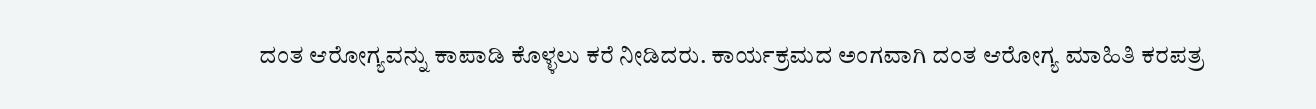ದಂತ ಆರೋಗ್ಯವನ್ನು ಕಾಪಾಡಿ ಕೊಳ್ಳಲು ಕರೆ ನೀಡಿದರು. ಕಾರ್ಯಕ್ರಮದ ಅಂಗವಾಗಿ ದಂತ ಆರೋಗ್ಯ ಮಾಹಿತಿ ಕರಪತ್ರ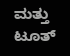ಮತ್ತು ಟೂತ್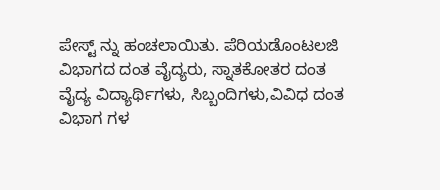ಪೇಸ್ಟ್ ನ್ನು ಹಂಚಲಾಯಿತು. ಪೆರಿಯಡೊಂಟಲಜಿ ವಿಭಾಗದ ದಂತ ವೈದ್ಯರು, ಸ್ನಾತಕೋತರ ದಂತ ವೈದ್ಯ ವಿದ್ಯಾರ್ಥಿಗಳು, ಸಿಬ್ಬಂದಿಗಳು,ವಿವಿಧ ದಂತ ವಿಭಾಗ ಗಳ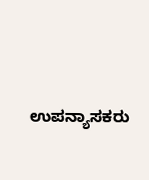ಉಪನ್ಯಾಸಕರು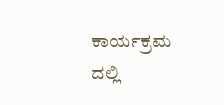ಕಾರ್ಯಕ್ರಮ ದಲ್ಲಿ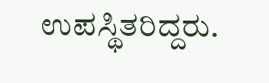ಉಪಸ್ಥಿತರಿದ್ದರು.